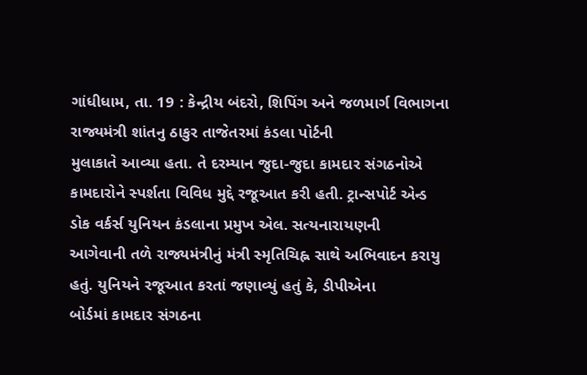ગાંધીધામ, તા. 19 : કેન્દ્રીય બંદરો, શિપિંગ અને જળમાર્ગ વિભાગના રાજ્યમંત્રી શાંતનુ ઠાકુર તાજેતરમાં કંડલા પોર્ટની
મુલાકાતે આવ્યા હતા. તે દરમ્યાન જુદા-જુદા કામદાર સંગઠનોએ કામદારોને સ્પર્શતા વિવિધ મુદ્દે રજૂઆત કરી હતી. ટ્રાન્સપોર્ટ એન્ડ
ડોક વર્કર્સ યુનિયન કંડલાના પ્રમુખ એલ. સત્યનારાયણની
આગેવાની તળે રાજ્યમંત્રીનું મંત્રી સ્મૃતિચિહ્ન સાથે અભિવાદન કરાયુ હતું. યુનિયને રજૂઆત કરતાં જણાવ્યું હતું કે, ડીપીએના
બોર્ડમાં કામદાર સંગઠના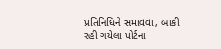પ્રતિનિધિને સમાવવા, બાકી રહી ગયેલા પોર્ટના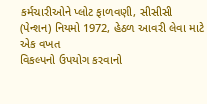કર્મચારીઓને પ્લોટ ફાળવણી, સીસીસી (પેન્શન) નિયમો 1972, હેઠળ આવરી લેવા માટે એક વખત
વિકલ્પનો ઉપયોગ કરવાનો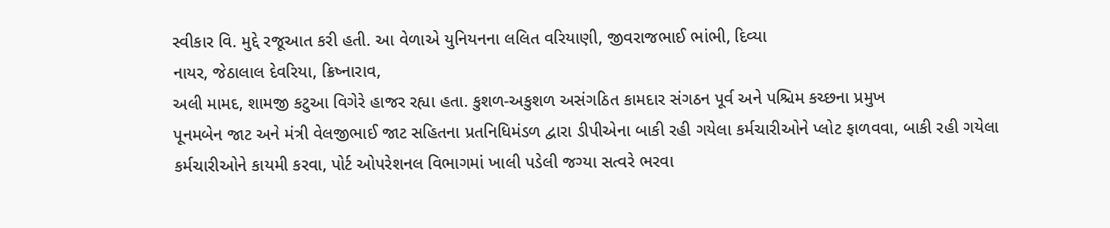સ્વીકાર વિ. મુદ્દે રજૂઆત કરી હતી. આ વેળાએ યુનિયનના લલિત વરિયાણી, જીવરાજભાઈ ભાંભી, દિવ્યા
નાયર, જેઠાલાલ દેવરિયા, ક્રિષ્નારાવ,
અલી મામદ, શામજી કટુઆ વિગેરે હાજર રહ્યા હતા. કુશળ-અકુશળ અસંગઠિત કામદાર સંગઠન પૂર્વ અને પશ્ચિમ કચ્છના પ્રમુખ
પૂનમબેન જાટ અને મંત્રી વેલજીભાઈ જાટ સહિતના પ્રતનિધિમંડળ દ્વારા ડીપીએના બાકી રહી ગયેલા કર્મચારીઓને પ્લોટ ફાળવવા, બાકી રહી ગયેલા
કર્મચારીઓને કાયમી કરવા, પોર્ટ ઓપરેશનલ વિભાગમાં ખાલી પડેલી જગ્યા સત્વરે ભરવા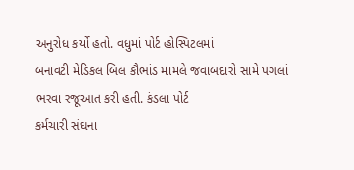અનુરોધ કર્યો હતો. વધુમાં પોર્ટ હોસ્પિટલમાં
બનાવટી મેડિકલ બિલ કૌભાંડ મામલે જવાબદારો સામે પગલાં ભરવા રજૂઆત કરી હતી. કંડલા પોર્ટ
કર્મચારી સંઘના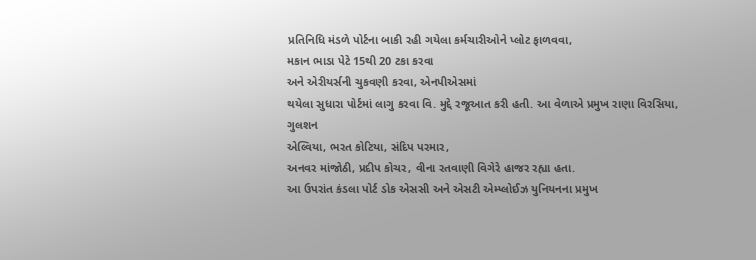પ્રતિનિધિ મંડળે પોર્ટના બાકી રહી ગયેલા કર્મચારીઓને પ્લોટ ફાળવવા,
મકાન ભાડા પેટે 15થી 20 ટકા કરવા
અને એરીયર્સની ચુકવણી કરવા, એનપીએસમાં
થયેલા સુધારા પોર્ટમાં લાગુ કરવા વિ. મુદ્દે રજૂઆત કરી હતી. આ વેળાએ પ્રમુખ રાણા વિરસિયા, ગુલશન
એલ્વિયા, ભરત કોટિયા, સંદિપ પરમાર,
અનવર માંજોઠી, પ્રદીપ કોચર, વીના રતવાણી વિગેરે હાજર રહ્યા હતા.
આ ઉપરાંત કંડલા પોર્ટ ડોક એસસી અને એસટી એમ્પ્લોઈઝ યુનિયનના પ્રમુખ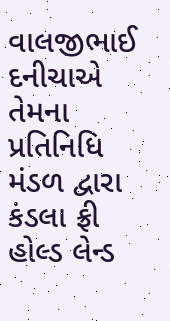વાલજીભાઈ દનીચાએ તેમના પ્રતિનિધિ મંડળ દ્વારા કંડલા ફ્રી હોલ્ડ લેન્ડ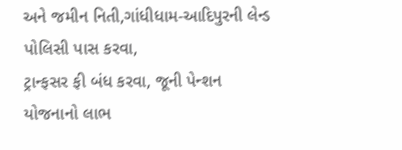અને જમીન નિતી,ગાંધીધામ-આદિપુરની લેન્ડ પોલિસી પાસ કરવા,
ટ્રાન્ફસર ફી બંધ કરવા, જૂની પેન્શન યોજનાનો લાભ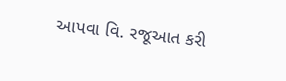આપવા વિ. રજૂઆત કરી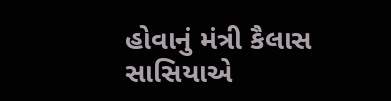હોવાનું મંત્રી કૈલાસ સાસિયાએ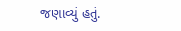જણાવ્યું હતું.